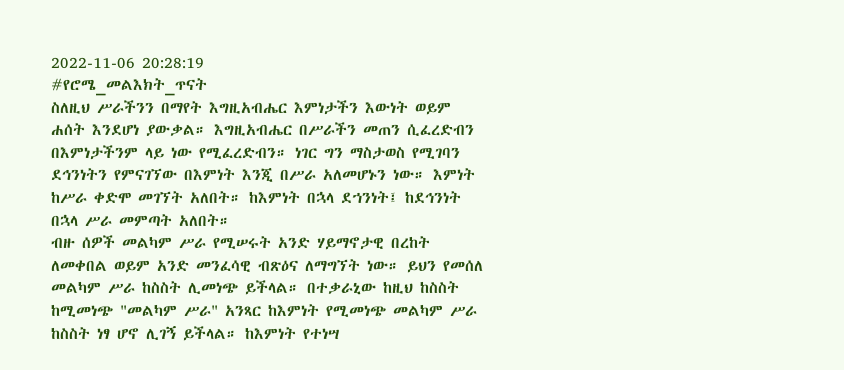2022-11-06 20:28:19
#የሮሜ_መልእክት_ጥናት
ስለዚህ ሥራችንን በማየት እግዚአብሔር እምነታችን እውነት ወይም ሐሰት እንደሆነ ያውቃል። እግዚአብሔር በሥራችን መጠን ሲፈረድብን በእምነታችንም ላይ ነው የሚፈረድብን። ነገር ግን ማስታወስ የሚገባን ደኅንነትን የምናገኘው በእምነት እንጂ በሥራ አለመሆኑን ነው። እምነት ከሥራ ቀድሞ መገኘት አለበት። ከእምነት በኋላ ደኀንነት፤ ከደኅንነት በኋላ ሥራ መምጣት አለበት።
ብዙ ሰዎች መልካም ሥራ የሚሠሩት አንድ ሃይማኖታዊ በረከት ለመቀበል ወይም አንድ መንፈሳዊ ብጽዕና ለማግኘት ነው። ይህን የመሰለ መልካም ሥራ ከስስት ሊመነጭ ይችላል። በተቃራኒው ከዚህ ከስስት ከሚመነጭ "መልካም ሥራ" አንጻር ከእምነት የሚመነጭ መልካም ሥራ ከስስት ነፃ ሆኖ ሊገኝ ይችላል። ከእምነት የተነሣ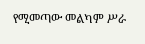የሚመጣው መልካም ሥራ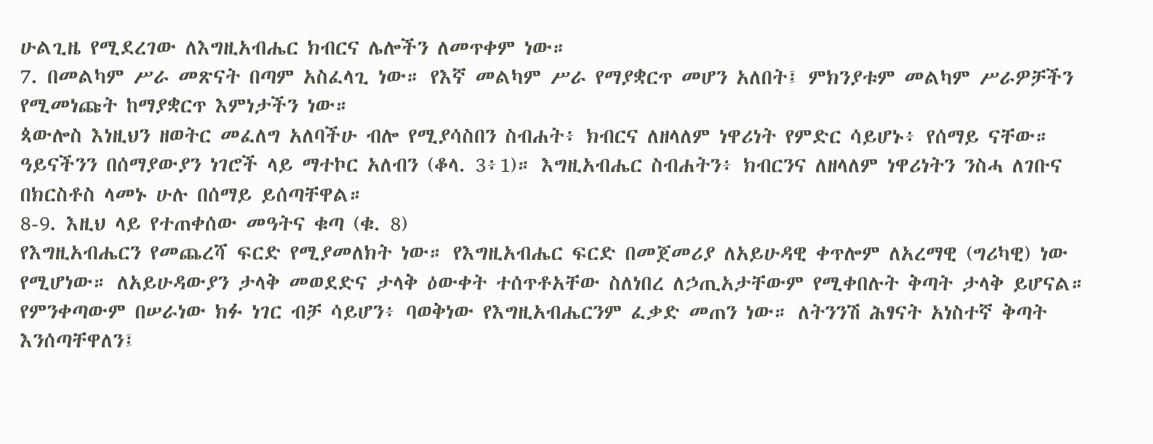ሁልጊዜ የሚደረገው ለእግዚአብሔር ክብርና ሌሎችን ለመጥቀም ነው።
7. በመልካም ሥራ መጽናት በጣም አስፈላጊ ነው። የእኛ መልካም ሥራ የማያቋርጥ መሆን አለበት፤ ምክንያቱም መልካም ሥራዎቻችን የሚመነጩት ከማያቋርጥ እምነታችን ነው።
ጳውሎስ እነዚህን ዘወትር መፈለግ አለባችሁ ብሎ የሚያሳስበን ስብሐት፥ ክብርና ለዘላለም ነዋሪነት የምድር ሳይሆኑ፥ የሰማይ ናቸው። ዓይናችንን በሰማያውያን ነገሮች ላይ ማተኮር አለብን (ቆላ. 3፥1)። እግዚአብሔር ስብሐትን፥ ክብርንና ለዘላለም ነዋሪነትን ንስሓ ለገቡና በክርስቶስ ላመኑ ሁሉ በሰማይ ይሰጣቸዋል።
8-9. እዚህ ላይ የተጠቀሰው መዓትና ቁጣ (ቁ. 8)
የእግዚአብሔርን የመጨረሻ ፍርድ የሚያመለክት ነው። የእግዚአብሔር ፍርድ በመጀመሪያ ለአይሁዳዊ ቀጥሎም ለአረማዊ (ግሪካዊ) ነው የሚሆነው። ለአይሁዳውያን ታላቅ መወደድና ታላቅ ዕውቀት ተሰጥቶአቸው ስለነበረ ለኃጢአታቸውም የሚቀበሉት ቅጣት ታላቅ ይሆናል። የምንቀጣውም በሠራነው ክፉ ነገር ብቻ ሳይሆን፥ ባወቅነው የእግዚአብሔርንም ፈቃድ መጠን ነው። ለትንንሽ ሕፃናት አነስተኛ ቅጣት እንሰጣቸዋለን፤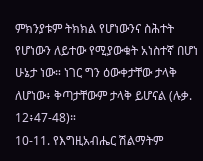ምክንያቱም ትክክል የሆነውንና ስሕተት የሆነውን ለይተው የሚያውቁት አነስተኛ በሆነ ሁኔታ ነው። ነገር ግን ዕውቀታቸው ታላቅ ለሆነው፥ ቅጣታቸውም ታላቅ ይሆናል (ሉቃ. 12፥47-48)።
10-11. የእግዚአብሔር ሽልማትም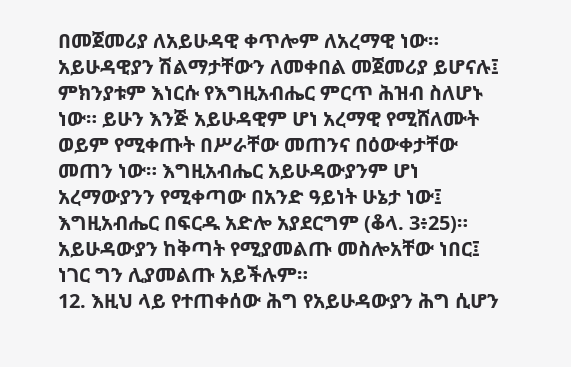በመጀመሪያ ለአይሁዳዊ ቀጥሎም ለአረማዊ ነው። አይሁዳዊያን ሽልማታቸውን ለመቀበል መጀመሪያ ይሆናሉ፤ ምክንያቱም እነርሱ የእግዚአብሔር ምርጥ ሕዝብ ስለሆኑ ነው። ይሁን እንጅ አይሁዳዊም ሆነ አረማዊ የሚሸለሙት ወይም የሚቀጡት በሥራቸው መጠንና በዕውቀታቸው መጠን ነው። እግዚአብሔር አይሁዳውያንም ሆነ አረማውያንን የሚቀጣው በአንድ ዓይነት ሁኔታ ነው፤ እግዚአብሔር በፍርዱ አድሎ አያደርግም (ቆላ. 3፥25)። አይሁዳውያን ከቅጣት የሚያመልጡ መስሎአቸው ነበር፤ ነገር ግን ሊያመልጡ አይችሉም።
12. እዚህ ላይ የተጠቀሰው ሕግ የአይሁዳውያን ሕግ ሲሆን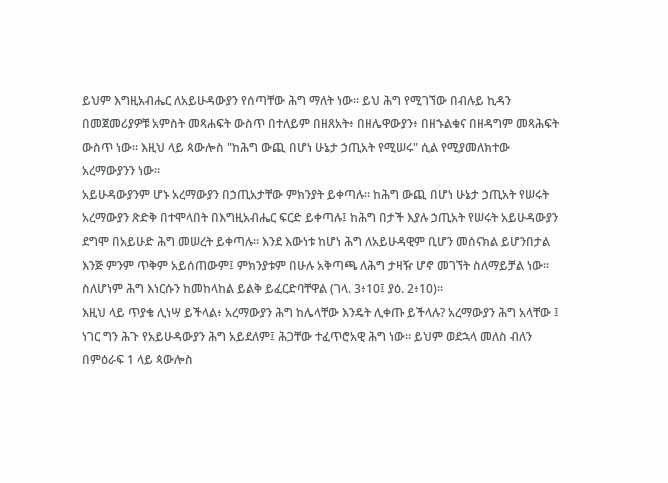ይህም እግዚአብሔር ለአይሁዳውያን የሰጣቸው ሕግ ማለት ነው። ይህ ሕግ የሚገኘው በብሉይ ኪዳን በመጀመሪያዎቹ አምስት መጻሐፍት ውስጥ በተለይም በዘጸአት፥ በዘሌዋውያን፥ በዘኁልቁና በዘዳግም መጻሕፍት ውስጥ ነው። እዚህ ላይ ጳውሎስ "ከሕግ ውጪ በሆነ ሁኔታ ኃጢአት የሚሠሩ" ሲል የሚያመለክተው አረማውያንን ነው።
አይሁዳውያንም ሆኑ አረማውያን በኃጢአታቸው ምክንያት ይቀጣሉ። ከሕግ ውጪ በሆነ ሁኔታ ኃጢአት የሠሩት አረማውያን ጽድቅ በተሞላበት በእግዚአብሔር ፍርድ ይቀጣሉ፤ ከሕግ በታች እያሉ ኃጢአት የሠሩት አይሁዳውያን ደግሞ በአይሁድ ሕግ መሠረት ይቀጣሉ። እንደ እውነቱ ከሆነ ሕግ ለአይሁዳዊም ቢሆን መሰናክል ይሆንበታል እንጅ ምንም ጥቅም አይሰጠውም፤ ምክንያቱም በሁሉ አቅጣጫ ለሕግ ታዛዥ ሆኖ መገኘት ስለማይቻል ነው። ስለሆነም ሕግ እነርሱን ከመከላከል ይልቅ ይፈርድባቸዋል (ገላ. 3፥10፤ ያዕ. 2፥10)።
እዚህ ላይ ጥያቄ ሊነሣ ይችላል፥ አረማውያን ሕግ ከሌላቸው እንዴት ሊቀጡ ይችላሉ? አረማውያን ሕግ አላቸው ፤ ነገር ግን ሕጉ የአይሁዳውያን ሕግ አይደለም፤ ሕጋቸው ተፈጥሮአዊ ሕግ ነው። ይህም ወደኋላ መለስ ብለን በምዕራፍ 1 ላይ ጳውሎስ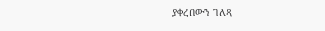ያቀረበውን ገለጻ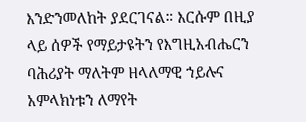እንድንመለከት ያደርገናል። እርሱም በዚያ ላይ ሰዎች የማይታዩትን የእግዚአብሔርን ባሕሪያት ማለትም ዘላለማዊ ኀይሉና አምላክነቱን ለማየት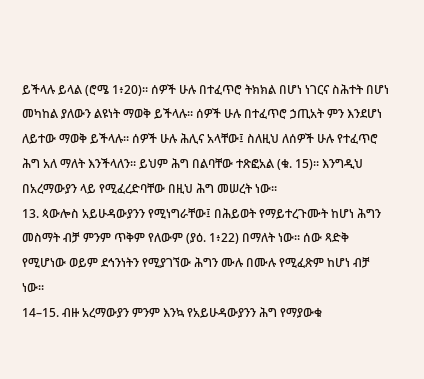ይችላሉ ይላል (ሮሜ 1፥20)። ሰዎች ሁሉ በተፈጥሮ ትክክል በሆነ ነገርና ስሕተት በሆነ መካከል ያለውን ልዩነት ማወቅ ይችላሉ። ሰዎች ሁሉ በተፈጥሮ ኃጢአት ምን እንደሆነ ለይተው ማወቅ ይችላሉ። ሰዎች ሁሉ ሕሊና አላቸው፤ ስለዚህ ለሰዎች ሁሉ የተፈጥሮ ሕግ አለ ማለት እንችላለን። ይህም ሕግ በልባቸው ተጽፎአል (ቁ. 15)። እንግዲህ በአረማውያን ላይ የሚፈረድባቸው በዚህ ሕግ መሠረት ነው።
13. ጳውሎስ አይሁዳውያንን የሚነግራቸው፤ በሕይወት የማይተረጉሙት ከሆነ ሕግን መስማት ብቻ ምንም ጥቅም የለውም (ያዕ. 1፥22) በማለት ነው። ሰው ጻድቅ የሚሆነው ወይም ደኅንነትን የሚያገኘው ሕግን ሙሉ በሙሉ የሚፈጽም ከሆነ ብቻ ነው።
14–15. ብዙ አረማውያን ምንም እንኳ የአይሁዳውያንን ሕግ የማያውቁ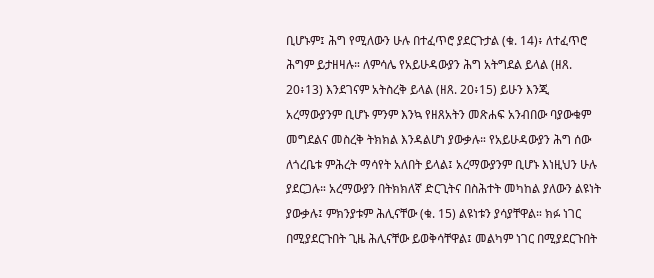ቢሆኑም፤ ሕግ የሚለውን ሁሉ በተፈጥሮ ያደርጉታል (ቁ. 14)፥ ለተፈጥሮ ሕግም ይታዘዛሉ። ለምሳሌ የአይሁዳውያን ሕግ አትግደል ይላል (ዘጸ. 20፥13) እንደገናም አትስረቅ ይላል (ዘጸ. 20፥15) ይሁን እንጂ አረማውያንም ቢሆኑ ምንም እንኳ የዘጸአትን መጽሐፍ አንብበው ባያውቁም መግደልና መስረቅ ትክክል እንዳልሆነ ያውቃሉ። የአይሁዳውያን ሕግ ሰው ለጎረቤቱ ምሕረት ማሳየት አለበት ይላል፤ አረማውያንም ቢሆኑ እነዚህን ሁሉ ያደርጋሉ። አረማውያን በትክክለኛ ድርጊትና በስሕተት መካከል ያለውን ልዩነት ያውቃሉ፤ ምክንያቱም ሕሊናቸው (ቁ. 15) ልዩነቱን ያሳያቸዋል። ክፉ ነገር በሚያደርጉበት ጊዜ ሕሊናቸው ይወቅሳቸዋል፤ መልካም ነገር በሚያደርጉበት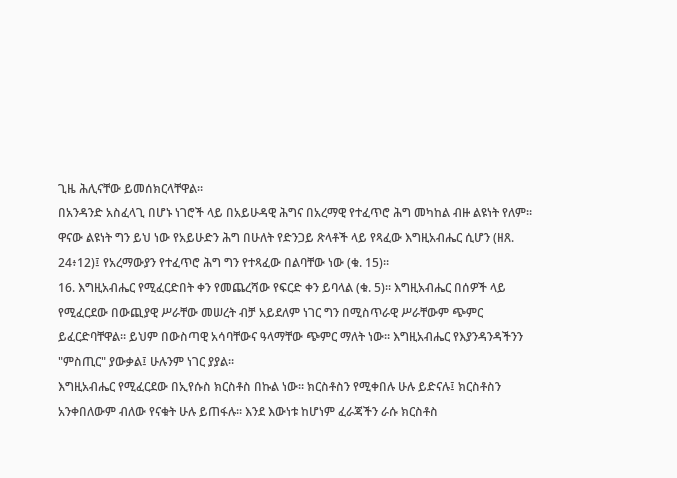ጊዜ ሕሊናቸው ይመሰክርላቸዋል።
በአንዳንድ አስፈላጊ በሆኑ ነገሮች ላይ በአይሁዳዊ ሕግና በአረማዊ የተፈጥሮ ሕግ መካከል ብዙ ልዩነት የለም። ዋናው ልዩነት ግን ይህ ነው የአይሁድን ሕግ በሁለት የድንጋይ ጽላቶች ላይ የጻፈው እግዚአብሔር ሲሆን (ዘጸ. 24፥12)፤ የአረማውያን የተፈጥሮ ሕግ ግን የተጻፈው በልባቸው ነው (ቁ. 15)።
16. እግዚአብሔር የሚፈርድበት ቀን የመጨረሻው የፍርድ ቀን ይባላል (ቁ. 5)። እግዚአብሔር በሰዎች ላይ የሚፈርደው በውጪያዊ ሥራቸው መሠረት ብቻ አይደለም ነገር ግን በሚስጥራዊ ሥራቸውም ጭምር ይፈርድባቸዋል። ይህም በውስጣዊ አሳባቸውና ዓላማቸው ጭምር ማለት ነው። እግዚአብሔር የእያንዳንዳችንን "ምስጢር" ያውቃል፤ ሁሉንም ነገር ያያል።
እግዚአብሔር የሚፈርደው በኢየሱስ ክርስቶስ በኩል ነው። ክርስቶስን የሚቀበሉ ሁሉ ይድናሉ፤ ክርስቶስን አንቀበለውም ብለው የናቁት ሁሉ ይጠፋሉ። እንደ እውነቱ ከሆነም ፈራጃችን ራሱ ክርስቶስ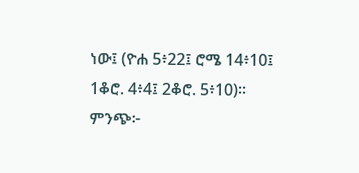ነው፤ (ዮሐ 5፥22፤ ሮሜ 14፥10፤ 1ቆሮ. 4፥4፤ 2ቆሮ. 5፥10)።
ምንጭ፦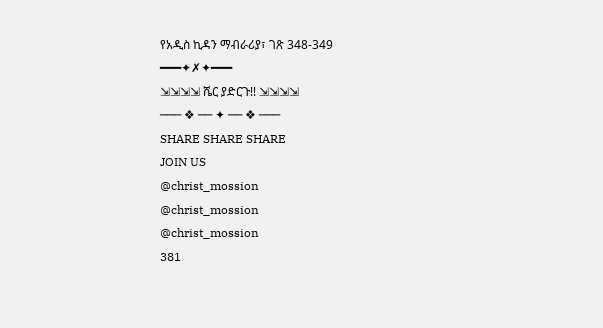የአዲስ ኪዳን ማብራሪያ፣ ገጽ 348-349
━━━✦✗✦━━━
⇲⇲⇲⇲ ሼር ያድርጉ!! ⇲⇲⇲⇲
─── ❖ ── ✦ ── ❖ ───
SHARE SHARE SHARE
JOIN US
@christ_mossion
@christ_mossion
@christ_mossion
381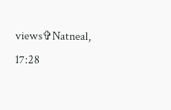views✞Natneal, 17:28